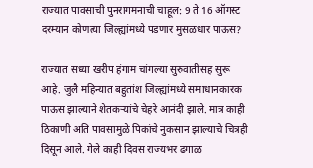राज्यात पावसाची पुनरागमनाची चाहूल: 9 ते 16 ऑगस्ट दरम्यान कोणत्या जिल्ह्यांमध्ये पडणार मुसळधार पाऊस?

राज्यात सध्या खरीप हंगाम चांगल्या सुरुवातीसह सुरू आहे. जुलै महिन्यात बहुतांश जिल्ह्यांमध्ये समाधानकारक पाऊस झाल्याने शेतकऱ्यांचे चेहरे आनंदी झाले. मात्र काही ठिकाणी अति पावसामुळे पिकांचे नुकसान झाल्याचे चित्रही दिसून आले. गेले काही दिवस राज्यभर ढगाळ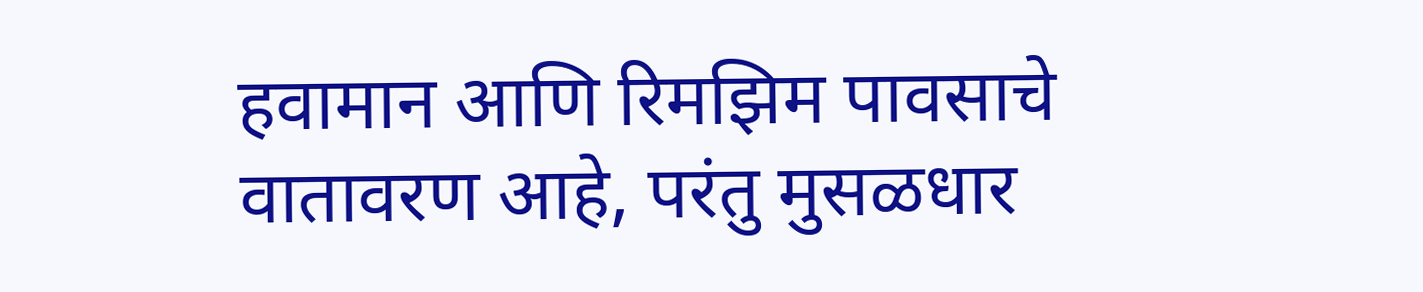हवामान आणि रिमझिम पावसाचे वातावरण आहे, परंतु मुसळधार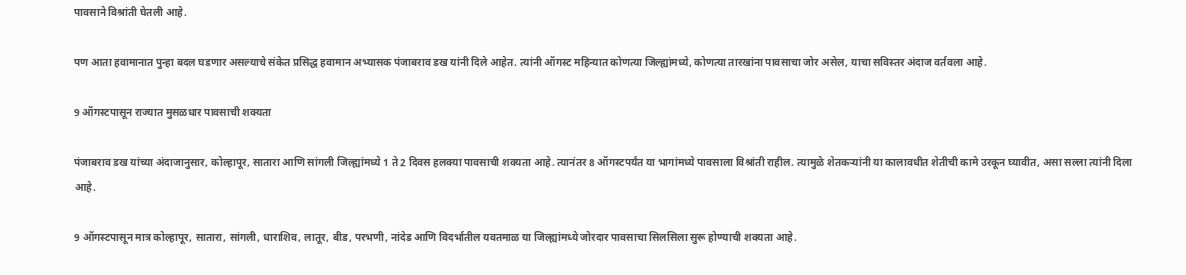पावसाने विश्रांती घेतली आहे.

पण आता हवामानात पुन्हा बदल घडणार असल्याचे संकेत प्रसिद्ध हवामान अभ्यासक पंजाबराव डख यांनी दिले आहेत. त्यांनी ऑगस्ट महिन्यात कोणत्या जिल्ह्यांमध्ये, कोणत्या तारखांना पावसाचा जोर असेल, याचा सविस्तर अंदाज वर्तवला आहे.

9 ऑगस्टपासून राज्यात मुसळधार पावसाची शक्यता

पंजाबराव डख यांच्या अंदाजानुसार, कोल्हापूर, सातारा आणि सांगली जिल्ह्यांमध्ये 1 ते 2 दिवस हलक्या पावसाची शक्यता आहे. त्यानंतर 8 ऑगस्टपर्यंत या भागांमध्ये पावसाला विश्रांती राहील. त्यामुळे शेतकऱ्यांनी या कालावधीत शेतीची कामे उरकून घ्यावीत, असा सल्ला त्यांनी दिला आहे.

9 ऑगस्टपासून मात्र कोल्हापूर, सातारा, सांगली, धाराशिव, लातूर, बीड, परभणी, नांदेड आणि विदर्भातील यवतमाळ या जिल्ह्यांमध्ये जोरदार पावसाचा सिलसिला सुरू होण्याची शक्यता आहे.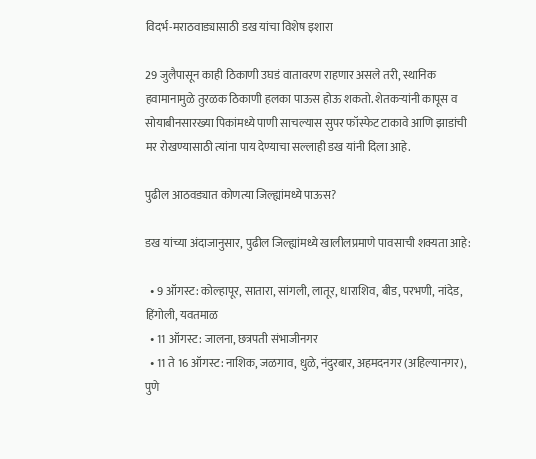विदर्भ-मराठवाड्यासाठी डख यांचा विशेष इशारा

29 जुलैपासून काही ठिकाणी उघडं वातावरण राहणार असले तरी, स्थानिक हवामानामुळे तुरळक ठिकाणी हलका पाऊस होऊ शकतो. शेतकऱ्यांनी कापूस व सोयाबीनसारख्या पिकांमध्ये पाणी साचल्यास सुपर फॉस्फेट टाकावे आणि झाडांची मर रोखण्यासाठी त्यांना पाय देण्याचा सल्लाही डख यांनी दिला आहे.

पुढील आठवड्यात कोणत्या जिल्ह्यांमध्ये पाऊस?

डख यांच्या अंदाजानुसार, पुढील जिल्ह्यांमध्ये खालीलप्रमाणे पावसाची शक्यता आहे:

  • 9 ऑगस्ट: कोल्हापूर, सातारा, सांगली, लातूर, धाराशिव, बीड, परभणी, नांदेड, हिंगोली, यवतमाळ
  • 11 ऑगस्ट: जालना, छत्रपती संभाजीनगर
  • 11 ते 16 ऑगस्ट: नाशिक, जळगाव, धुळे, नंदुरबार, अहमदनगर (अहिल्यानगर), पुणे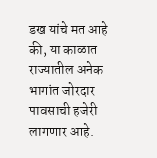डख यांचे मत आहे की, या काळात राज्यातील अनेक भागांत जोरदार पावसाची हजेरी लागणार आहे.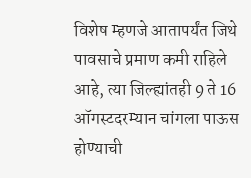विशेष म्हणजे आतापर्यंत जिथे पावसाचे प्रमाण कमी राहिले आहे, त्या जिल्ह्यांतही 9 ते 16 ऑगस्टदरम्यान चांगला पाऊस होण्याची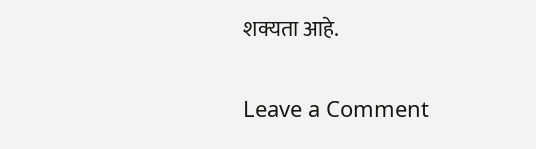शक्यता आहे.

Leave a Comment